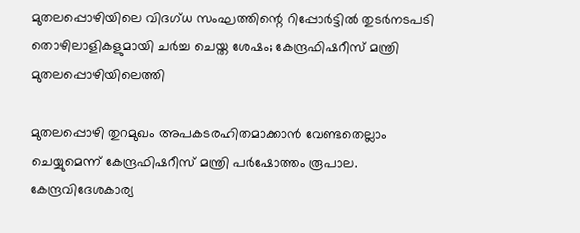മുതലപ്പൊഴിയിലെ വിദഗ്ധ സംഘത്തിന്റെ റിപ്പോർട്ടിൽ തുടർനടപടി തൊഴിലാളികളുമായി ചർച്ച ചെയ്ത ശേഷം; കേന്ദ്രഫിഷറീസ് മന്ത്രി മുതലപ്പൊഴിയിലെത്തി

മുതലപ്പൊഴി തുറമുഖം അപകടരഹിതമാക്കാൻ വേണ്ടതെല്ലാം ചെയ്യുമെന്ന് കേന്ദ്രഫിഷറീസ് മന്ത്രി പർഷോത്തം രൂപാല. കേന്ദ്രവിദേശകാര്യ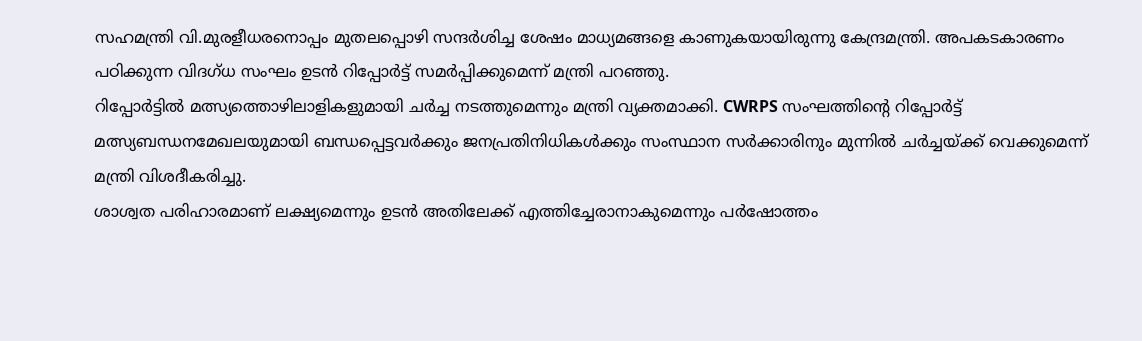സഹമന്ത്രി വി.മുരളീധരനൊപ്പം മുതലപ്പൊഴി സന്ദർശിച്ച ശേഷം മാധ്യമങ്ങളെ കാണുകയായിരുന്നു കേന്ദ്രമന്ത്രി. അപകടകാരണം പഠിക്കുന്ന വിദഗ്ധ സംഘം ഉടൻ റിപ്പോർട്ട് സമർപ്പിക്കുമെന്ന് മന്ത്രി പറഞ്ഞു.
റിപ്പോർട്ടിൽ മത്സ്യത്തൊഴിലാളികളുമായി ചർച്ച നടത്തുമെന്നും മന്ത്രി വ്യക്തമാക്കി. CWRPS സംഘത്തിന്റെ റിപ്പോർട്ട് മത്സ്യബന്ധനമേഖലയുമായി ബന്ധപ്പെട്ടവർക്കും ജനപ്രതിനിധികൾക്കും സംസ്ഥാന സർക്കാരിനും മുന്നിൽ ചർച്ചയ്ക്ക് വെക്കുമെന്ന് മന്ത്രി വിശദീകരിച്ചു.
ശാശ്വത പരിഹാരമാണ് ലക്ഷ്യമെന്നും ഉടൻ അതിലേക്ക് എത്തിച്ചേരാനാകുമെന്നും പർഷോത്തം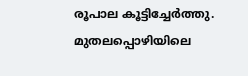രൂപാല കൂട്ടിച്ചേർത്തു. മുതലപ്പൊഴിയിലെ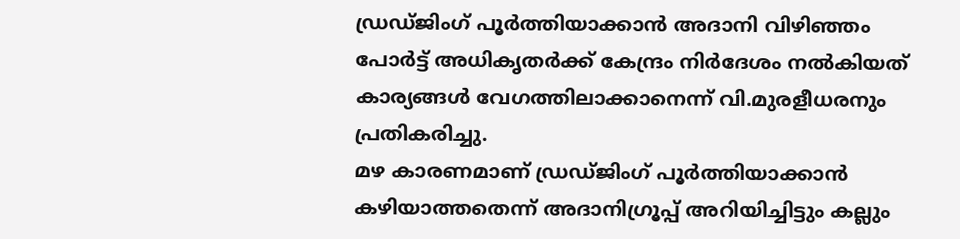ഡ്രഡ്ജിംഗ് പൂർത്തിയാക്കാൻ അദാനി വിഴിഞ്ഞം പോർട്ട് അധികൃതർക്ക് കേന്ദ്രം നിർദേശം നൽകിയത് കാര്യങ്ങൾ വേഗത്തിലാക്കാനെന്ന് വി.മുരളീധരനും പ്രതികരിച്ചു.
മഴ കാരണമാണ് ഡ്രഡ്ജിംഗ് പൂർത്തിയാക്കാൻ കഴിയാത്തതെന്ന് അദാനിഗ്രൂപ്പ് അറിയിച്ചിട്ടും കല്ലും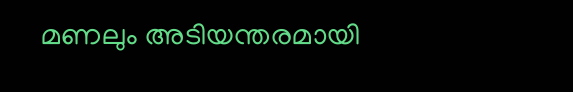മണലും അടിയന്തരമായി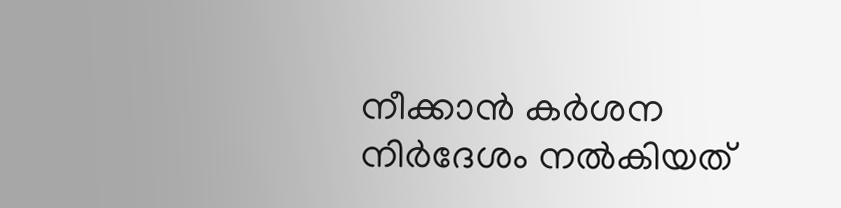നീക്കാൻ കർശന നിർദേശം നൽകിയത്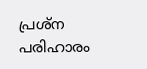പ്രശ്ന പരിഹാരം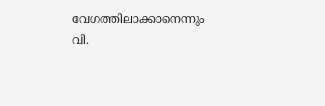വേഗത്തിലാക്കാനെന്നും വി.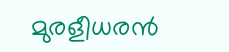മുരളീധരൻ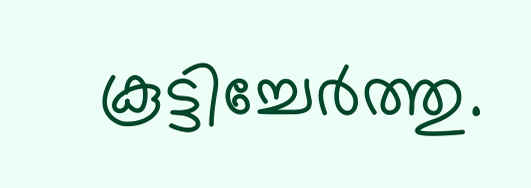കൂട്ടിച്ചേർത്തു.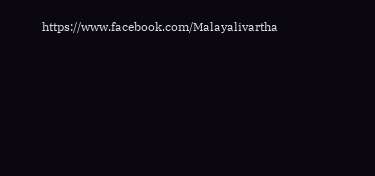https://www.facebook.com/Malayalivartha